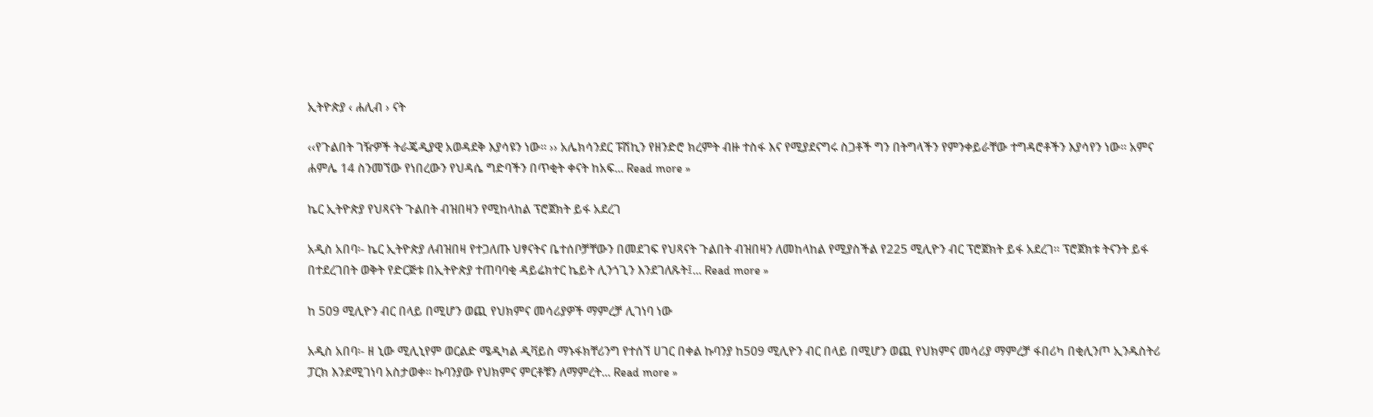ኢትዮጵያ ‹ ሐሊብ › ናት

‹‹የጉልበት ገዥዎች ትራጄዲያዊ አወዳደቅ እያሳዩን ነው። ›› አሌክሳንደር ፑሽኪን የዘንድሮ ክረምት ብዙ ተስፋ እና የሚያደናግሩ ስጋቶች ግን በትግላችን የምንቀይራቸው ተግዳሮቶችን እያሳየን ነው። አምና ሐምሌ 14 ስንመኘው የነበረውን የህዳሴ ግድባችን በጥቂት ቀናት ከአፍ... Read more »

ኬር ኢትዮጵያ የህጻናት ጉልበት ብዝበዛን የሚከላከል ፕሮጀክት ይፋ አደረገ

አዲስ አበባ፡- ኬር ኢትዮጵያ ለብዝበዛ የተጋለጡ ህፃናትና ቤተሰቦቻቸውን በመደገፍ የህጻናት ጉልበት ብዝበዛን ለመከላከል የሚያስችል የ225 ሚሊዮን ብር ፕሮጀክት ይፋ አደረገ። ፕሮጀክቱ ትናንት ይፋ በተደረገበት ወቅት የድርጅቱ በኢትዮጵያ ተጠባባቂ ዳይሬክተር ኬይት ሊንጎጊን እንደገለጹት፤... Read more »

ከ 509 ሚሊዮን ብር በላይ በሚሆን ወጪ የህክምና መሳሪያዎች ማምረቻ ሊገነባ ነው

አዲስ አበባ፡- ዘ ኒው ሚሊኒየም ወርልድ ሜዲካል ዲቫይስ ማኑፋክቸሪንግ የተሰኘ ሀገር በቀል ኩባንያ ከ509 ሚሊዮን ብር በላይ በሚሆን ወጪ የህክምና መሳሪያ ማምረቻ ፋበሪካ በቂሊንጦ ኢንዱስትሪ ፓርክ እንደሚገነባ አስታወቀ፡፡ ኩባንያው የህክምና ምርቶቹን ለማምረት... Read more »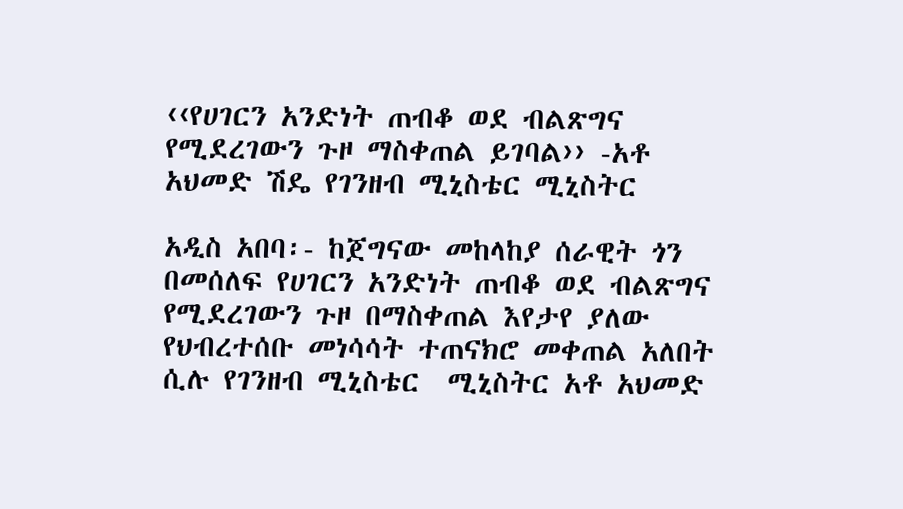‹‹የሀገርን አንድነት ጠብቆ ወደ ብልጽግና የሚደረገውን ጉዞ ማስቀጠል ይገባል›› -አቶ አህመድ ሽዴ የገንዘብ ሚኒስቴር ሚኒስትር

አዲስ አበባ፡- ከጀግናው መከላከያ ሰራዊት ጎን በመሰለፍ የሀገርን አንድነት ጠብቆ ወደ ብልጽግና የሚደረገውን ጉዞ በማስቀጠል እየታየ ያለው የህብረተሰቡ መነሳሳት ተጠናክሮ መቀጠል አለበት ሲሉ የገንዘብ ሚኒስቴር  ሚኒስትር አቶ አህመድ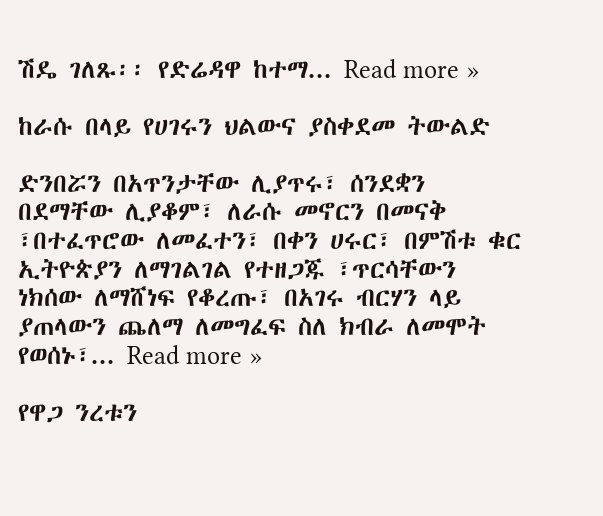ሽዴ ገለጹ፡፡ የድሬዳዋ ከተማ... Read more »

ከራሱ በላይ የሀገሩን ህልውና ያስቀደመ ትውልድ

ድንበሯን በአጥንታቸው ሊያጥሩ፣ ሰንደቋን በደማቸው ሊያቆም፣ ለራሱ መኖርን በመናቅ ፣በተፈጥሮው ለመፈተን፣ በቀን ሀሩር፣ በምሽቱ ቁር ኢትዮጵያን ለማገልገል የተዘጋጁ ፣ጥርሳቸውን ነክሰው ለማሸነፍ የቆረጡ፣ በአገሩ ብርሃን ላይ ያጠላውን ጨለማ ለመግፈፍ ስለ ክብራ ለመሞት የወሰኑ፣... Read more »

የዋጋ ንረቱን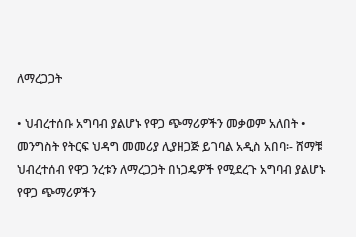ለማረጋጋት

• ህብረተሰቡ አግባብ ያልሆኑ የዋጋ ጭማሪዎችን መቃወም አለበት • መንግስት የትርፍ ህዳግ መመሪያ ሊያዘጋጅ ይገባል አዲስ አበባ፡- ሸማቹ ህብረተሰብ የዋጋ ንረቱን ለማረጋጋት በነጋዴዎች የሚደረጉ አግባብ ያልሆኑ የዋጋ ጭማሪዎችን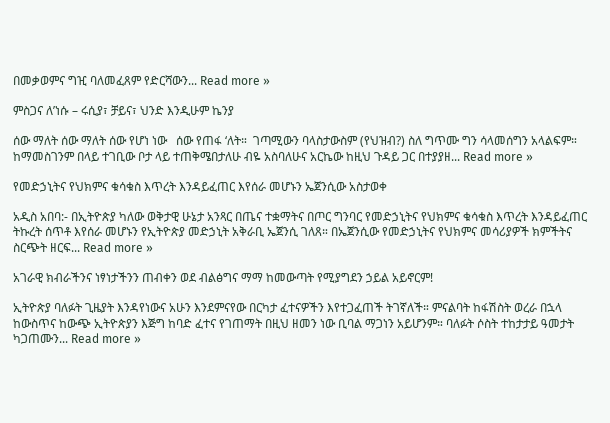በመቃወምና ግዢ ባለመፈጸም የድርሻውን... Read more »

ምስጋና ለ’ነሱ – ሩሲያ፣ ቻይና፣ ህንድ እንዲሁም ኬንያ

ሰው ማለት ሰው ማለት ሰው የሆነ ነው   ሰው የጠፋ ‘ለት።  ገጣሚውን ባላስታውስም (የህዝብ?) ስለ ግጥሙ ግን ሳላመሰግን አላልፍም። ከማመስገንም በላይ ተገቢው ቦታ ላይ ተጠቅሜበታለሁ ብዬ አስባለሁና አርኬው ከዚህ ጉዳይ ጋር በተያያዘ... Read more »

የመድኃኒትና የህክምና ቁሳቁስ እጥረት እንዳይፈጠር እየሰራ መሆኑን ኤጀንሲው አስታወቀ

አዲስ አበባ:- በኢትዮጵያ ካለው ወቅታዊ ሁኔታ አንጻር በጤና ተቋማትና በጦር ግንባር የመድኃኒትና የህክምና ቁሳቁስ እጥረት እንዳይፈጠር ትኩረት ሰጥቶ እየሰራ መሆኑን የኢትዮጵያ መድኃኒት አቅራቢ ኤጀንሲ ገለጸ። በኤጀንሲው የመድኃኒትና የህክምና መሳሪያዎች ክምችትና ስርጭት ዘርፍ... Read more »

አገራዊ ክብራችንና ነፃነታችንን ጠብቀን ወደ ብልፅግና ማማ ከመውጣት የሚያግደን ኃይል አይኖርም!

ኢትዮጵያ ባለፉት ጊዜያት እንዳየነውና አሁን እንደምናየው በርካታ ፈተናዎችን እየተጋፈጠች ትገኛለች። ምናልባት ከፋሽስት ወረራ በኋላ ከውስጥና ከውጭ ኢትዮጵያን እጅግ ከባድ ፈተና የገጠማት በዚህ ዘመን ነው ቢባል ማጋነን አይሆንም። ባለፉት ሶስት ተከታታይ ዓመታት ካጋጠሙን... Read more »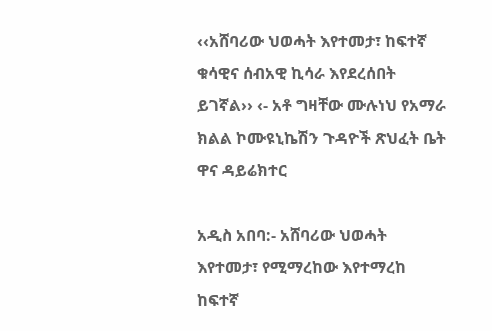‹‹አሸባሪው ህወሓት እየተመታ፣ ከፍተኛ ቁሳዊና ሰብአዊ ኪሳራ እየደረሰበት ይገኛል›› ‹- አቶ ግዛቸው ሙሉነህ የአማራ ክልል ኮሙዩኒኬሽን ጉዳዮች ጽህፈት ቤት ዋና ዳይሬክተር

አዲስ አበባ:- አሸባሪው ህወሓት እየተመታ፣ የሚማረከው እየተማረከ ከፍተኛ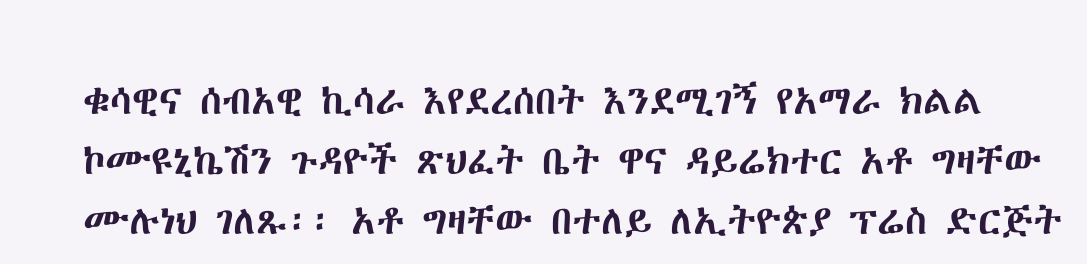ቁሳዊና ሰብአዊ ኪሳራ እየደረሰበት እንደሚገኝ የአማራ ክልል ኮሙዩኒኬሽን ጉዳዮች ጽህፈት ቤት ዋና ዳይሬክተር አቶ ግዛቸው ሙሉነህ ገለጹ፡፡ አቶ ግዛቸው በተለይ ለኢትዮጵያ ፕሬስ ድርጅት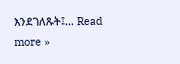እንደገለጹት፤... Read more »